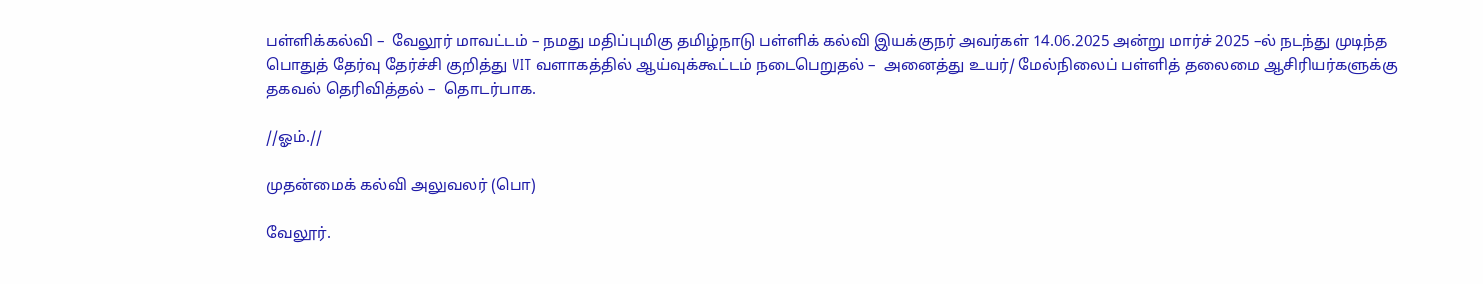பள்ளிக்கல்வி –  வேலூர் மாவட்டம் – நமது மதிப்புமிகு தமிழ்நாடு பள்ளிக் கல்வி இயக்குநர் அவர்கள் 14.06.2025 அன்று மார்ச் 2025 –ல் நடந்து முடிந்த பொதுத் தேர்வு தேர்ச்சி குறித்து VIT வளாகத்தில் ஆய்வுக்கூட்டம் நடைபெறுதல் –  அனைத்து உயர்/ மேல்நிலைப் பள்ளித் தலைமை ஆசிரியர்களுக்கு தகவல் தெரிவித்தல் –  தொடர்பாக.

//ஓம்.//

முதன்மைக் கல்வி அலுவலர் (பொ)

வேலூர்.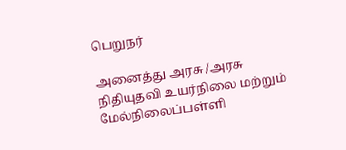பெறுநர்

அனைத்து அரசு /அரசு நிதியுதவி உயர்நிலை மற்றும் மேல்நிலைப்பள்ளி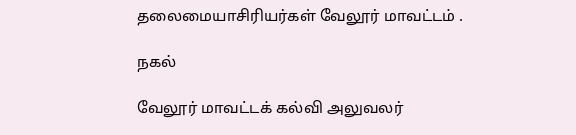தலைமையாசிரியர்கள் வேலூர் மாவட்டம் .

நகல்

வேலூர் மாவட்டக் கல்வி அலுவலர்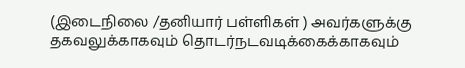(இடைநிலை /தனியார் பள்ளிகள் ) அவர்களுக்கு தகவலுக்காகவும் தொடர்நடவடிக்கைக்காகவும்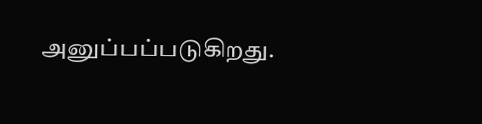அனுப்பப்படுகிறது.